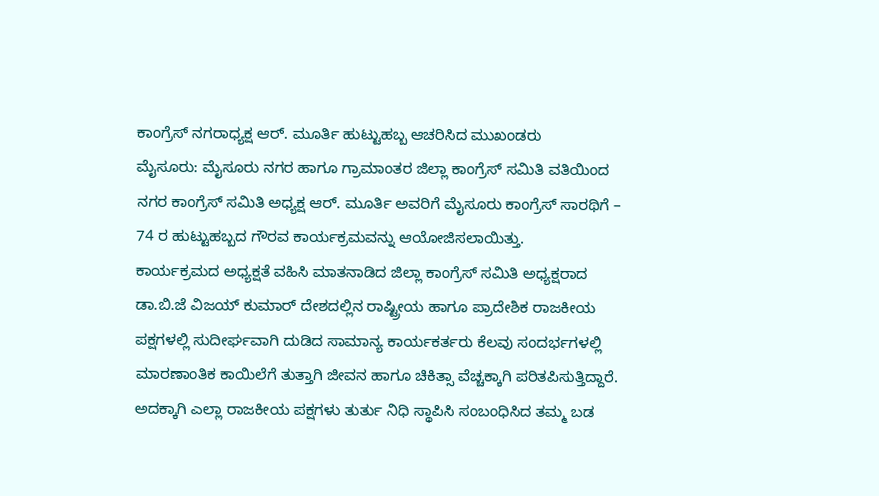ಕಾಂಗ್ರೆಸ್ ನಗರಾಧ್ಯಕ್ಷ ಆರ್. ಮೂರ್ತಿ ಹುಟ್ಟುಹಬ್ಬ ಆಚರಿಸಿದ ಮುಖಂಡರು
ಮೈಸೂರು: ಮೈಸೂರು ನಗರ ಹಾಗೂ ಗ್ರಾಮಾಂತರ ಜಿಲ್ಲಾ ಕಾಂಗ್ರೆಸ್ ಸಮಿತಿ ವತಿಯಿಂದ ನಗರ ಕಾಂಗ್ರೆಸ್ ಸಮಿತಿ ಅಧ್ಯಕ್ಷ ಆರ್. ಮೂರ್ತಿ ಅವರಿಗೆ ಮೈಸೂರು ಕಾಂಗ್ರೆಸ್ ಸಾರಥಿಗೆ – 74 ರ ಹುಟ್ಟುಹಬ್ಬದ ಗೌರವ ಕಾರ್ಯಕ್ರಮವನ್ನು ಆಯೋಜಿಸಲಾಯಿತ್ತು.
ಕಾರ್ಯಕ್ರಮದ ಅಧ್ಯಕ್ಷತೆ ವಹಿಸಿ ಮಾತನಾಡಿದ ಜಿಲ್ಲಾ ಕಾಂಗ್ರೆಸ್ ಸಮಿತಿ ಅಧ್ಯಕ್ಷರಾದ ಡಾ.ಬಿ.ಜೆ ವಿಜಯ್ ಕುಮಾರ್ ದೇಶದಲ್ಲಿನ ರಾಷ್ಟ್ರೀಯ ಹಾಗೂ ಪ್ರಾದೇಶಿಕ ರಾಜಕೀಯ ಪಕ್ಷಗಳಲ್ಲಿ ಸುದೀರ್ಘವಾಗಿ ದುಡಿದ ಸಾಮಾನ್ಯ ಕಾರ್ಯಕರ್ತರು ಕೆಲವು ಸಂದರ್ಭಗಳಲ್ಲಿ ಮಾರಣಾಂತಿಕ ಕಾಯಿಲೆಗೆ ತುತ್ತಾಗಿ ಜೀವನ ಹಾಗೂ ಚಿಕಿತ್ಸಾ ವೆಚ್ಚಕ್ಕಾಗಿ ಪರಿತಪಿಸುತ್ತಿದ್ದಾರೆ. ಅದಕ್ಕಾಗಿ ಎಲ್ಲಾ ರಾಜಕೀಯ ಪಕ್ಷಗಳು ತುರ್ತು ನಿಧಿ ಸ್ಥಾಪಿಸಿ ಸಂಬಂಧಿಸಿದ ತಮ್ಮ ಬಡ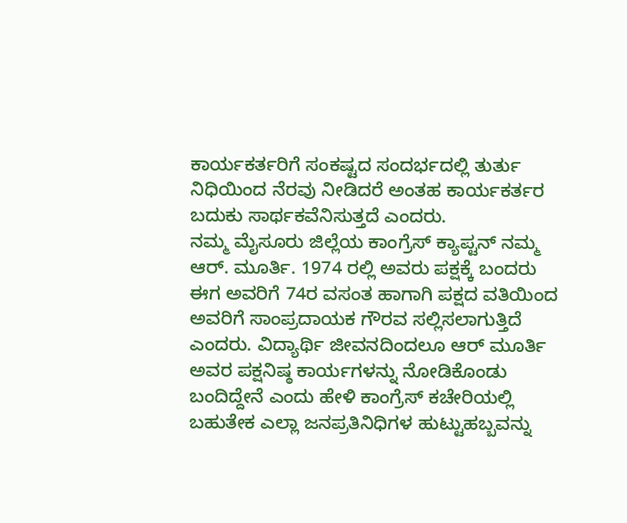ಕಾರ್ಯಕರ್ತರಿಗೆ ಸಂಕಷ್ಟದ ಸಂದರ್ಭದಲ್ಲಿ ತುರ್ತು ನಿಧಿಯಿಂದ ನೆರವು ನೀಡಿದರೆ ಅಂತಹ ಕಾರ್ಯಕರ್ತರ ಬದುಕು ಸಾರ್ಥಕವೆನಿಸುತ್ತದೆ ಎಂದರು.
ನಮ್ಮ ಮೈಸೂರು ಜಿಲ್ಲೆಯ ಕಾಂಗ್ರೆಸ್ ಕ್ಯಾಪ್ಟನ್ ನಮ್ಮ ಆರ್. ಮೂರ್ತಿ. 1974 ರಲ್ಲಿ ಅವರು ಪಕ್ಷಕ್ಕೆ ಬಂದರು ಈಗ ಅವರಿಗೆ 74ರ ವಸಂತ ಹಾಗಾಗಿ ಪಕ್ಷದ ವತಿಯಿಂದ ಅವರಿಗೆ ಸಾಂಪ್ರದಾಯಕ ಗೌರವ ಸಲ್ಲಿಸಲಾಗುತ್ತಿದೆ ಎಂದರು. ವಿದ್ಯಾರ್ಥಿ ಜೀವನದಿಂದಲೂ ಆರ್ ಮೂರ್ತಿ ಅವರ ಪಕ್ಷನಿಷ್ಠ ಕಾರ್ಯಗಳನ್ನು ನೋಡಿಕೊಂಡು ಬಂದಿದ್ದೇನೆ ಎಂದು ಹೇಳಿ ಕಾಂಗ್ರೆಸ್ ಕಚೇರಿಯಲ್ಲಿ ಬಹುತೇಕ ಎಲ್ಲಾ ಜನಪ್ರತಿನಿಧಿಗಳ ಹುಟ್ಟುಹಬ್ಬವನ್ನು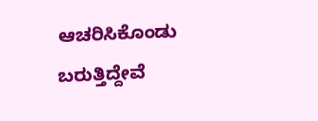ಆಚರಿಸಿಕೊಂಡು ಬರುತ್ತಿದ್ದೇವೆ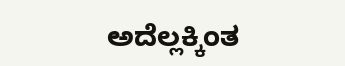ಅದೆಲ್ಲಕ್ಕಿಂತ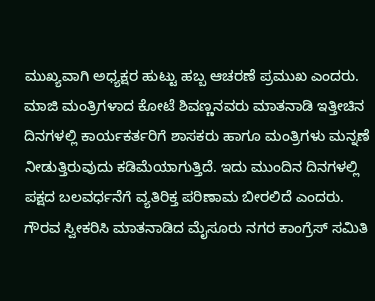ಮುಖ್ಯವಾಗಿ ಅಧ್ಯಕ್ಷರ ಹುಟ್ಟು ಹಬ್ಬ ಆಚರಣೆ ಪ್ರಮುಖ ಎಂದರು.
ಮಾಜಿ ಮಂತ್ರಿಗಳಾದ ಕೋಟೆ ಶಿವಣ್ಣನವರು ಮಾತನಾಡಿ ಇತ್ತೀಚಿನ ದಿನಗಳಲ್ಲಿ ಕಾರ್ಯಕರ್ತರಿಗೆ ಶಾಸಕರು ಹಾಗೂ ಮಂತ್ರಿಗಳು ಮನ್ನಣೆ ನೀಡುತ್ತಿರುವುದು ಕಡಿಮೆಯಾಗುತ್ತಿದೆ. ಇದು ಮುಂದಿನ ದಿನಗಳಲ್ಲಿ ಪಕ್ಷದ ಬಲವರ್ಧನೆಗೆ ವ್ಯತಿರಿಕ್ತ ಪರಿಣಾಮ ಬೀರಲಿದೆ ಎಂದರು.
ಗೌರವ ಸ್ವೀಕರಿಸಿ ಮಾತನಾಡಿದ ಮೈಸೂರು ನಗರ ಕಾಂಗ್ರೆಸ್ ಸಮಿತಿ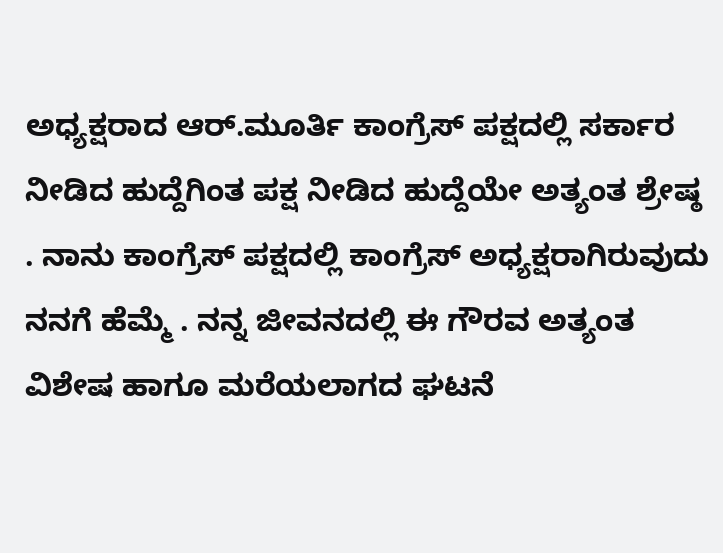ಅಧ್ಯಕ್ಷರಾದ ಆರ್.ಮೂರ್ತಿ ಕಾಂಗ್ರೆಸ್ ಪಕ್ಷದಲ್ಲಿ ಸರ್ಕಾರ ನೀಡಿದ ಹುದ್ದೆಗಿಂತ ಪಕ್ಷ ನೀಡಿದ ಹುದ್ದೆಯೇ ಅತ್ಯಂತ ಶ್ರೇಷ್ಠ . ನಾನು ಕಾಂಗ್ರೆಸ್ ಪಕ್ಷದಲ್ಲಿ ಕಾಂಗ್ರೆಸ್ ಅಧ್ಯಕ್ಷರಾಗಿರುವುದು ನನಗೆ ಹೆಮ್ಮೆ . ನನ್ನ ಜೀವನದಲ್ಲಿ ಈ ಗೌರವ ಅತ್ಯಂತ ವಿಶೇಷ ಹಾಗೂ ಮರೆಯಲಾಗದ ಘಟನೆ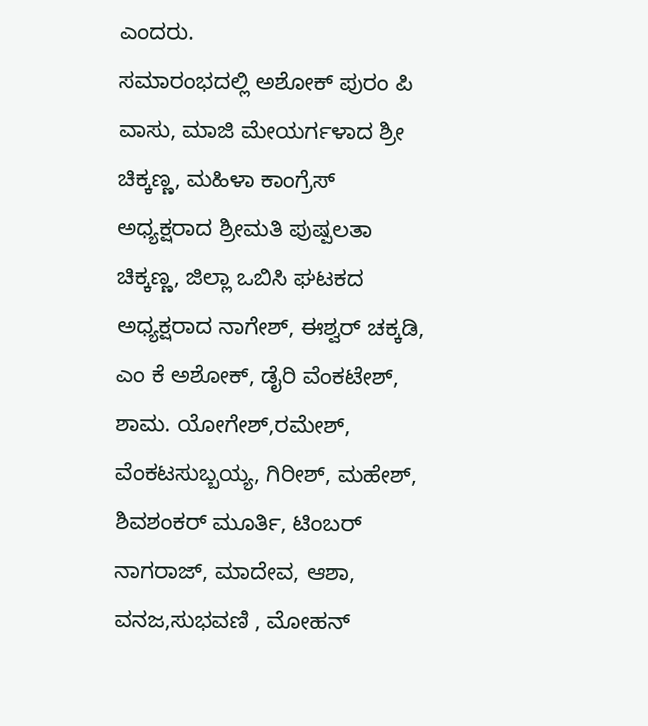ಎಂದರು.
ಸಮಾರಂಭದಲ್ಲಿ ಅಶೋಕ್ ಪುರಂ ಪಿ ವಾಸು, ಮಾಜಿ ಮೇಯರ್ಗಳಾದ ಶ್ರೀ ಚಿಕ್ಕಣ್ಣ, ಮಹಿಳಾ ಕಾಂಗ್ರೆಸ್ ಅಧ್ಯಕ್ಷರಾದ ಶ್ರೀಮತಿ ಪುಷ್ಪಲತಾ ಚಿಕ್ಕಣ್ಣ, ಜಿಲ್ಲಾ ಒಬಿಸಿ ಘಟಕದ ಅಧ್ಯಕ್ಷರಾದ ನಾಗೇಶ್, ಈಶ್ವರ್ ಚಕ್ಕಡಿ, ಎಂ ಕೆ ಅಶೋಕ್, ಡೈರಿ ವೆಂಕಟೇಶ್, ಶಾಮ. ಯೋಗೇಶ್,ರಮೇಶ್, ವೆಂಕಟಸುಬ್ಬಯ್ಯ, ಗಿರೀಶ್, ಮಹೇಶ್, ಶಿವಶಂಕರ್ ಮೂರ್ತಿ, ಟಿಂಬರ್ ನಾಗರಾಜ್, ಮಾದೇವ, ಆಶಾ, ವನಜ,ಸುಭವಣಿ , ಮೋಹನ್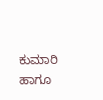ಕುಮಾರಿ ಹಾಗೂ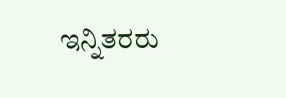ಇನ್ನಿತರರು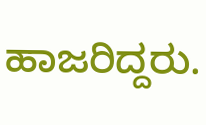ಹಾಜರಿದ್ದರು.